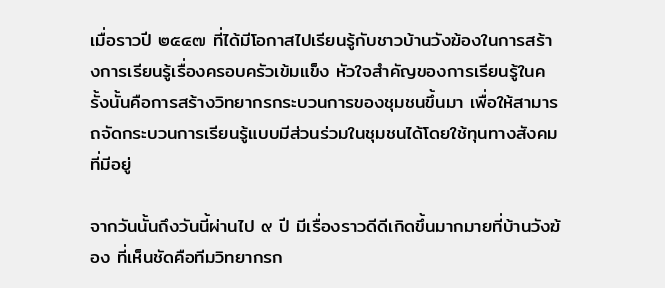เมื่อราวปี ๒๕๔๗ ที่ได้มีโอกาสไปเรียนรู้กับชาวบ้านวังฆ้องในการสร้างการเรียนรู้เรื่องครอบครัวเข้มแข็ง หัวใจสำคัญของการเรียนรู้ในครั้งนั้นคือการสร้างวิทยากรกระบวนการของชุมชนขึ้นมา เพื่อให้สามารถจัดกระบวนการเรียนรู้แบบมีส่วนร่วมในชุมชนได้โดยใช้ทุนทางสังคมที่มีอยู่

จากวันนั้นถึงวันนี้ผ่านไป ๙ ปี มีเรื่องราวดีดีเกิดขึ้นมากมายที่บ้านวังฆ้อง ที่เห็นชัดคือทีมวิทยากรก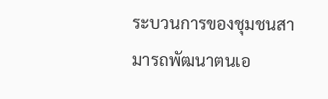ระบวนการของชุมชนสามารถพัฒนาตนเอ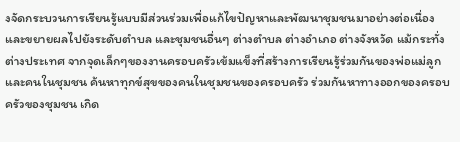งจัดกระบวนการเรียนรู้แบบมีส่วนร่วมเพื่อแก้ไขปัญหาและพัฒนาชุมชนมาอย่างต่อเนื่อง และขยายผลไปยังระดับตำบล และชุมชนอื่นๆ ต่างตำบล ต่างอำเภอ ต่างจังหวัด แม้กระทั่งต่างประเทศ จากจุดเล็กๆของงานครอบครัวเข้มแข็งที่สร้างการเรียนรู้ร่วมกันของพ่อแม่ลูกและคนในชุมชน ค้นหาทุกข์สุขของคนในชุมชนของครอบครัว ร่วมกันหาทางออกของครอบครัวของชุมชน เกิด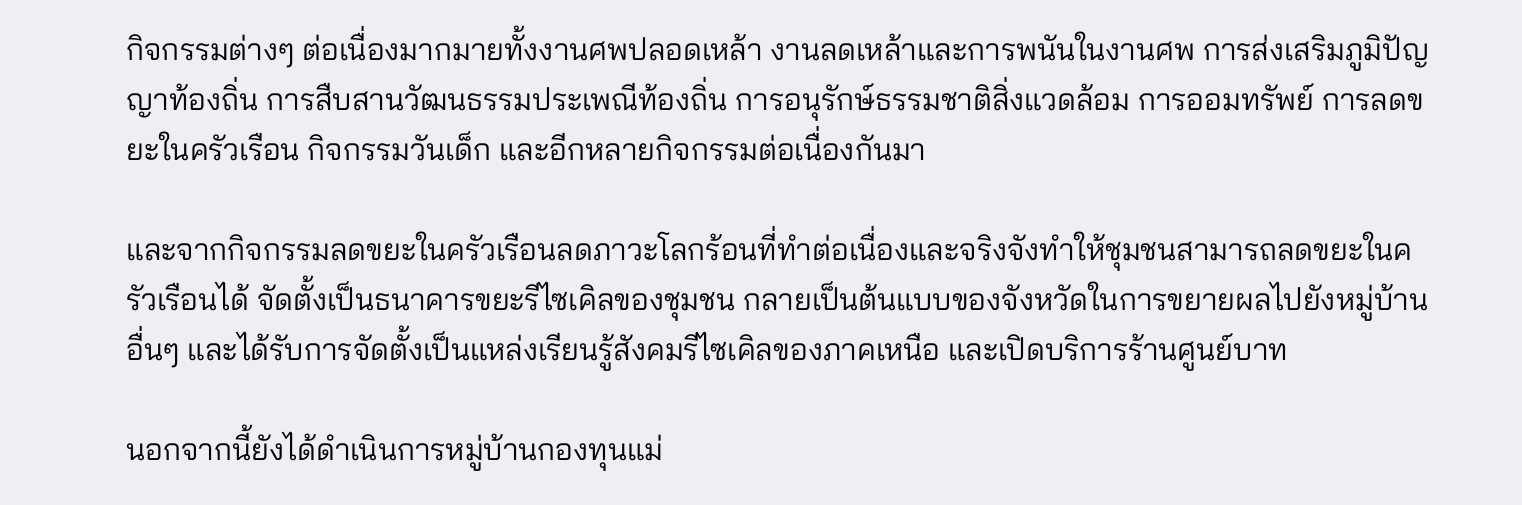กิจกรรมต่างๆ ต่อเนื่องมากมายทั้งงานศพปลอดเหล้า งานลดเหล้าและการพนันในงานศพ การส่งเสริมภูมิปัญญาท้องถิ่น การสืบสานวัฒนธรรมประเพณีท้องถิ่น การอนุรักษ์ธรรมชาติสิ่งแวดล้อม การออมทรัพย์ การลดขยะในครัวเรือน กิจกรรมวันเด็ก และอีกหลายกิจกรรมต่อเนื่องกันมา

และจากกิจกรรมลดขยะในครัวเรือนลดภาวะโลกร้อนที่ทำต่อเนื่องและจริงจังทำให้ชุมชนสามารถลดขยะในครัวเรือนได้ จัดตั้งเป็นธนาคารขยะรีไซเคิลของชุมชน กลายเป็นต้นแบบของจังหวัดในการขยายผลไปยังหมู่บ้านอื่นๆ และได้รับการจัดตั้งเป็นแหล่งเรียนรู้สังคมรีไซเคิลของภาคเหนือ และเปิดบริการร้านศูนย์บาท

นอกจากนี้ยังได้ดำเนินการหมู่บ้านกองทุนแม่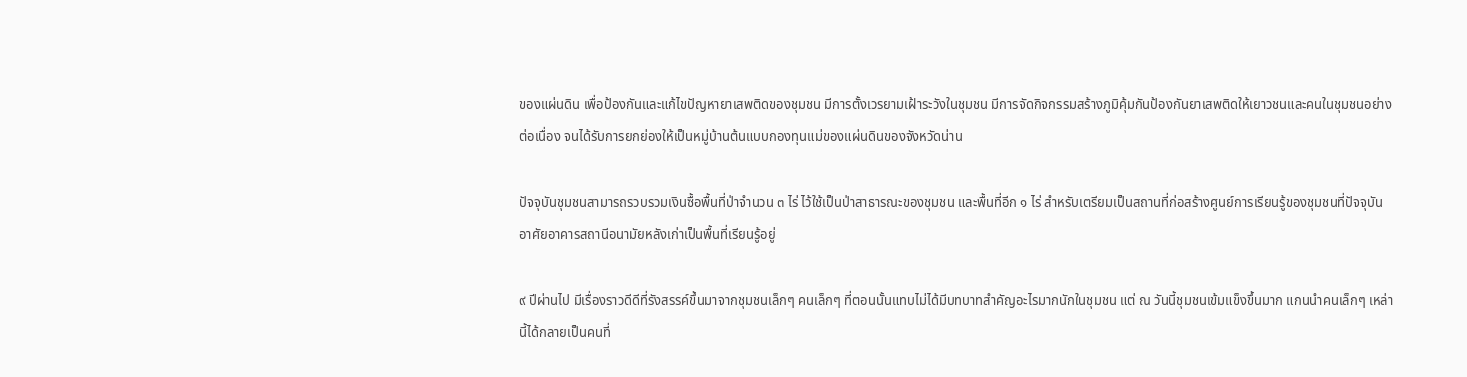ของแผ่นดิน เพื่อป้องกันและแก้ไขปัญหายาเสพติดของชุมชน มีการตั้งเวรยามเฝ้าระวังในชุมชน มีการจัดกิจกรรมสร้างภูมิคุ้มกันป้องกันยาเสพติดให้เยาวชนและคนในชุมชนอย่างต่อเนื่อง จนได้รับการยกย่องให้เป็นหมู่บ้านต้นแบบกองทุนแม่ของแผ่นดินของจังหวัดน่าน

ปัจจุบันชุมชนสามารถรวบรวมเงินซื้อพื้นที่ป่าจำนวน ๓ ไร่ ไว้ใช้เป็นป่าสาธารณะของชุมชน และพื้นที่อีก ๑ ไร่ สำหรับเตรียมเป็นสถานที่ก่อสร้างศูนย์การเรียนรู้ของชุมชนที่ปัจจุบันอาศัยอาคารสถานีอนามัยหลังเก่าเป็นพื้นที่เรียนรู้อยู่

๙ ปีผ่านไป มีเรื่องราวดีดีที่รังสรรค์ขึ้นมาจากชุมชนเล็กๆ คนเล็กๆ ที่ตอนนั้นแทบไม่ได้มีบทบาทสำคัญอะไรมากนักในชุมชน แต่ ณ วันนี้ชุมชนเข้มแข็งขึ้นมาก แกนนำคนเล็กๆ เหล่านี้ได้กลายเป็นคนที่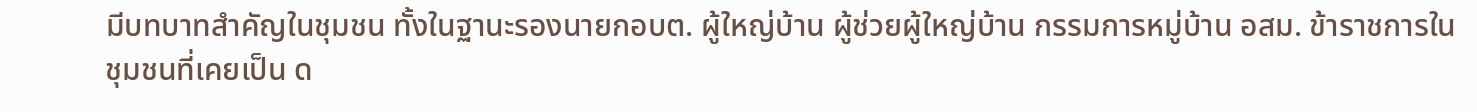มีบทบาทสำคัญในชุมชน ทั้งในฐานะรองนายกอบต. ผู้ใหญ่บ้าน ผู้ช่วยผู้ใหญ่บ้าน กรรมการหมู่บ้าน อสม. ข้าราชการในชุมชนที่เคยเป็น ด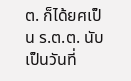ต. ก็ได้ยศเป็น ร.ต.ต. นับเป็นวันที่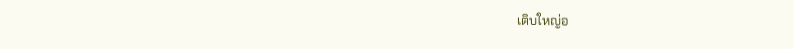เติบใหญ่อ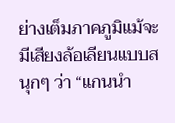ย่างเต็มภาคภูมิแม้จะมีเสียงล้อเลียนแบบสนุกๆ ว่า “แกนนำ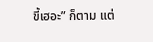ขี้เฮอะ” ก็ตาม แต่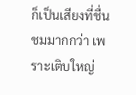ก็เป็นเสียงที่ชื่นชมมากกว่า เพราะเติบใหญ่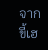จากขี้เฮ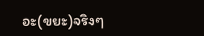อะ(ขยะ)จริงๆ